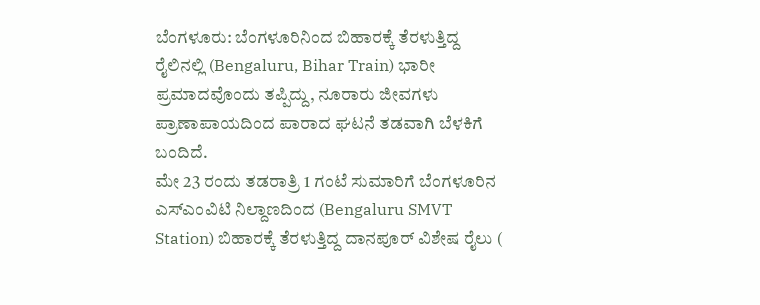ಬೆಂಗಳೂರು: ಬೆಂಗಳೂರಿನಿಂದ ಬಿಹಾರಕ್ಕೆ ತೆರಳುತ್ತಿದ್ದ ರೈಲಿನಲ್ಲಿ (Bengaluru, Bihar Train) ಭಾರೀ ಪ್ರಮಾದವೊಂದು ತಪ್ಪಿದ್ದು, ನೂರಾರು ಜೀವಗಳು ಪ್ರಾಣಾಪಾಯದಿಂದ ಪಾರಾದ ಘಟನೆ ತಡವಾಗಿ ಬೆಳಕಿಗೆ ಬಂದಿದೆ.
ಮೇ 23 ರಂದು ತಡರಾತ್ರಿ 1 ಗಂಟೆ ಸುಮಾರಿಗೆ ಬೆಂಗಳೂರಿನ ಎಸ್ಎಂವಿಟಿ ನಿಲ್ದಾಣದಿಂದ (Bengaluru SMVT Station) ಬಿಹಾರಕ್ಕೆ ತೆರಳುತ್ತಿದ್ದ ದಾನಪೂರ್ ವಿಶೇಷ ರೈಲು (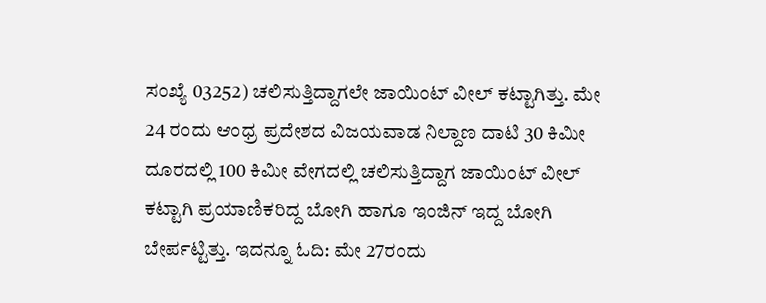ಸಂಖ್ಯೆ 03252) ಚಲಿಸುತ್ತಿದ್ದಾಗಲೇ ಜಾಯಿಂಟ್ ವೀಲ್ ಕಟ್ಟಾಗಿತ್ತು. ಮೇ 24 ರಂದು ಆಂಧ್ರ ಪ್ರದೇಶದ ವಿಜಯವಾಡ ನಿಲ್ದಾಣ ದಾಟಿ 30 ಕಿಮೀ ದೂರದಲ್ಲಿ 100 ಕಿಮೀ ವೇಗದಲ್ಲಿ ಚಲಿಸುತ್ತಿದ್ದಾಗ ಜಾಯಿಂಟ್ ವೀಲ್ ಕಟ್ಟಾಗಿ ಪ್ರಯಾಣಿಕರಿದ್ದ ಬೋಗಿ ಹಾಗೂ ಇಂಜಿನ್ ಇದ್ದ ಬೋಗಿ ಬೇರ್ಪಟ್ಟಿತ್ತು. ಇದನ್ನೂ ಓದಿ: ಮೇ 27ರಂದು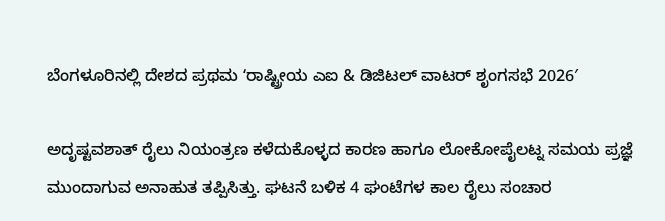ಬೆಂಗಳೂರಿನಲ್ಲಿ ದೇಶದ ಪ್ರಥಮ ʻರಾಷ್ಟ್ರೀಯ ಎಐ & ಡಿಜಿಟಲ್ ವಾಟರ್ ಶೃಂಗಸಭೆ 2026′

ಅದೃಷ್ಟವಶಾತ್ ರೈಲು ನಿಯಂತ್ರಣ ಕಳೆದುಕೊಳ್ಳದ ಕಾರಣ ಹಾಗೂ ಲೋಕೋಪೈಲಟ್ನ ಸಮಯ ಪ್ರಜ್ಞೆ ಮುಂದಾಗುವ ಅನಾಹುತ ತಪ್ಪಿಸಿತ್ತು. ಘಟನೆ ಬಳಿಕ 4 ಘಂಟೆಗಳ ಕಾಲ ರೈಲು ಸಂಚಾರ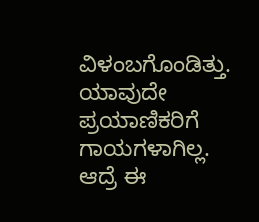ವಿಳಂಬಗೊಂಡಿತ್ತು.
ಯಾವುದೇ ಪ್ರಯಾಣಿಕರಿಗೆ ಗಾಯಗಳಾಗಿಲ್ಲ. ಆದ್ರೆ ಈ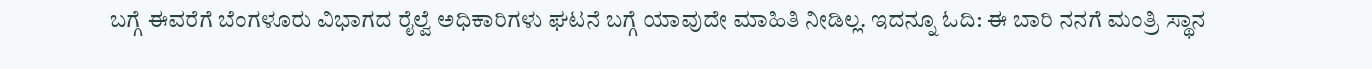ಬಗ್ಗೆ ಈವರೆಗೆ ಬೆಂಗಳೂರು ವಿಭಾಗದ ರೈಲ್ವೆ ಅಧಿಕಾರಿಗಳು ಘಟನೆ ಬಗ್ಗೆ ಯಾವುದೇ ಮಾಹಿತಿ ನೀಡಿಲ್ಲ. ಇದನ್ನೂ ಓದಿ: ಈ ಬಾರಿ ನನಗೆ ಮಂತ್ರಿ ಸ್ಥಾನ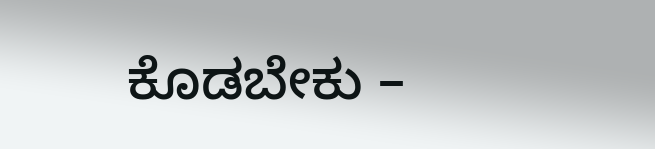ಕೊಡಬೇಕು –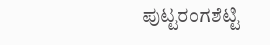ಪುಟ್ಟರಂಗಶೆಟ್ಟಿ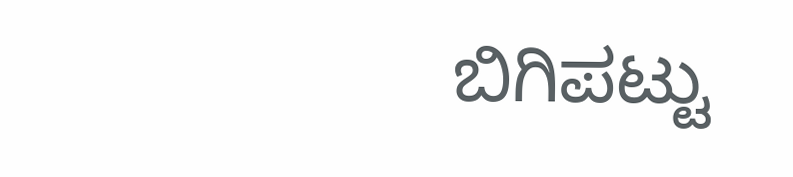ಬಿಗಿಪಟ್ಟು